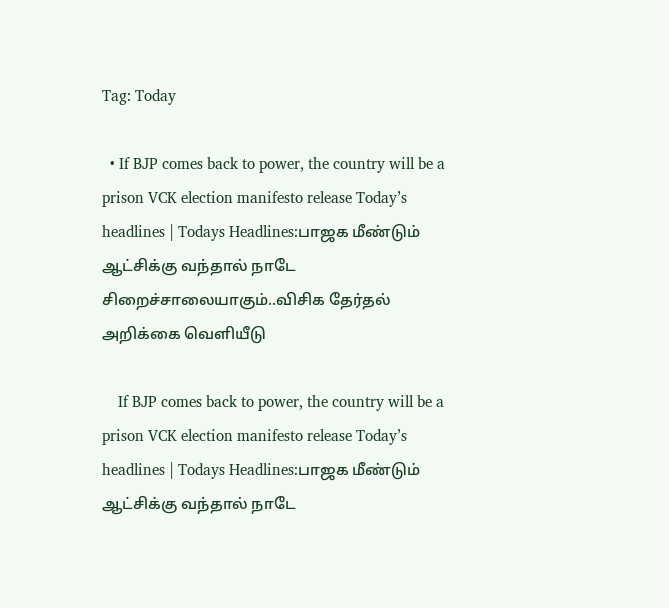Tag: Today

  • If BJP comes back to power, the country will be a prison VCK election manifesto release Today’s headlines | Todays Headlines:பாஜக மீண்டும் ஆட்சிக்கு வந்தால் நாடே சிறைச்சாலையாகும்..விசிக தேர்தல் அறிக்கை வெளியீடு

    If BJP comes back to power, the country will be a prison VCK election manifesto release Today’s headlines | Todays Headlines:பாஜக மீண்டும் ஆட்சிக்கு வந்தால் நாடே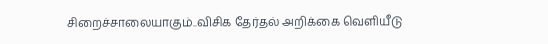சிறைச்சாலையாகும்..விசிக தேர்தல் அறிக்கை வெளியீடு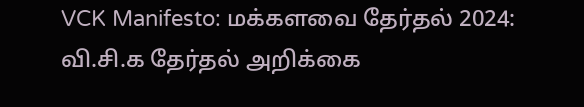VCK Manifesto: மக்களவை தேர்தல் 2024: வி.சி.க தேர்தல் அறிக்கை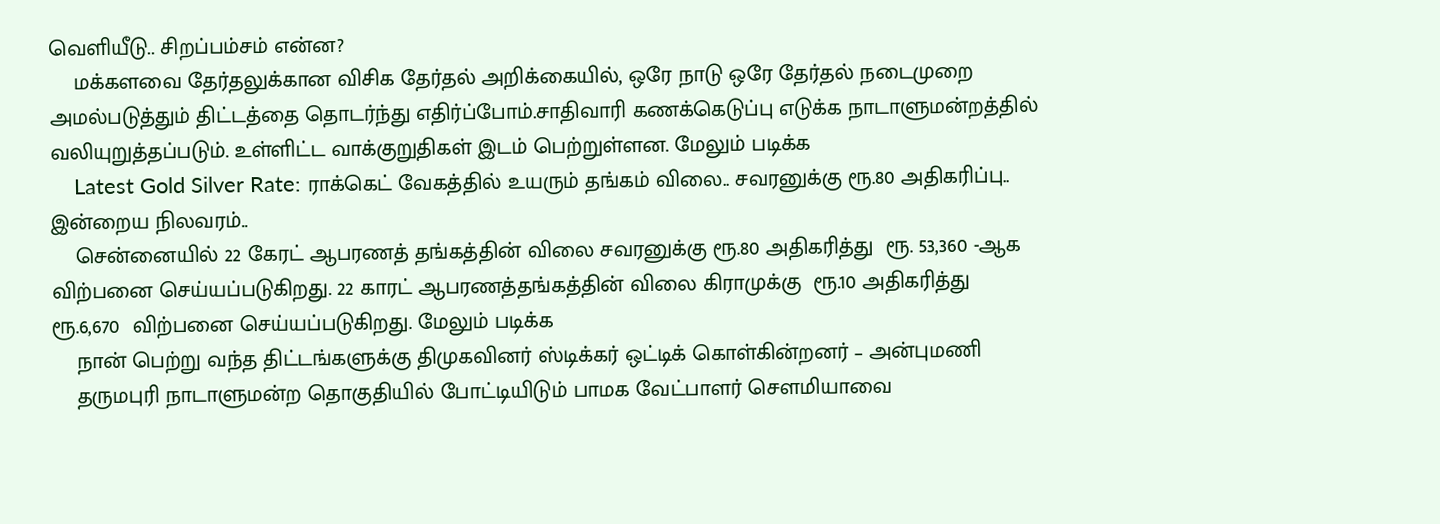வெளியீடு.. சிறப்பம்சம் என்ன?
    மக்களவை தேர்தலுக்கான விசிக தேர்தல் அறிக்கையில், ஒரே நாடு ஒரே தேர்தல் நடைமுறை அமல்படுத்தும் திட்டத்தை தொடர்ந்து எதிர்ப்போம்.சாதிவாரி கணக்கெடுப்பு எடுக்க நாடாளுமன்றத்தில் வலியுறுத்தப்படும். உள்ளிட்ட வாக்குறுதிகள் இடம் பெற்றுள்ளன. மேலும் படிக்க
    Latest Gold Silver Rate: ராக்கெட் வேகத்தில் உயரும் தங்கம் விலை.. சவரனுக்கு ரூ.80 அதிகரிப்பு.. இன்றைய நிலவரம்..
    சென்னையில் 22 கேரட் ஆபரணத் தங்கத்தின் விலை சவரனுக்கு ரூ.80 அதிகரித்து  ரூ. 53,360 -ஆக விற்பனை செய்யப்படுகிறது. 22 காரட் ஆபரணத்தங்கத்தின் விலை கிராமுக்கு  ரூ.10 அதிகரித்து ரூ.6,670  விற்பனை செய்யப்படுகிறது. மேலும் படிக்க
    நான் பெற்று வந்த திட்டங்களுக்கு திமுகவினர் ஸ்டிக்கர் ஒட்டிக் கொள்கின்றனர் – அன்புமணி
    தருமபுரி நாடாளுமன்ற தொகுதியில் போட்டியிடும் பாமக வேட்பாளர் சௌமியாவை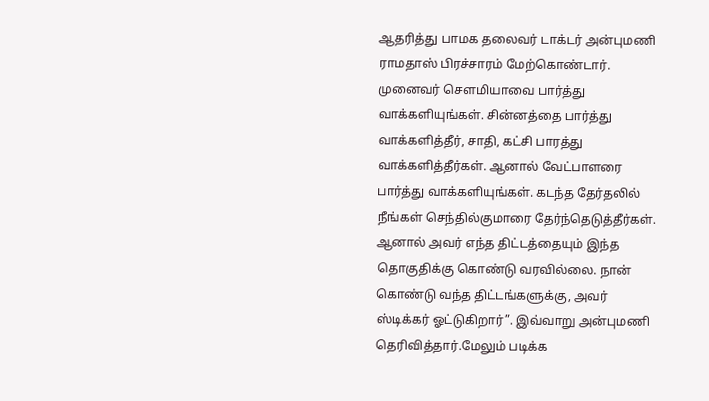ஆதரித்து பாமக தலைவர் டாக்டர் அன்புமணி ராமதாஸ் பிரச்சாரம் மேற்கொண்டார்.  முனைவர் சௌமியாவை பார்த்து வாக்களியுங்கள். சின்னத்தை பார்த்து வாக்களித்தீர், சாதி, கட்சி பாரத்து வாக்களித்தீர்கள். ஆனால் வேட்பாளரை பார்த்து வாக்களியுங்கள். கடந்த தேர்தலில் நீங்கள் செந்தில்குமாரை தேர்ந்தெடுத்தீர்கள். ஆனால் அவர் எந்த திட்டத்தையும் இந்த தொகுதிக்கு கொண்டு வரவில்லை. நான் கொண்டு வந்த திட்டங்களுக்கு, அவர் ஸ்டிக்கர் ஓட்டுகிறார்”. இவ்வாறு அன்புமணி தெரிவித்தார்.மேலும் படிக்க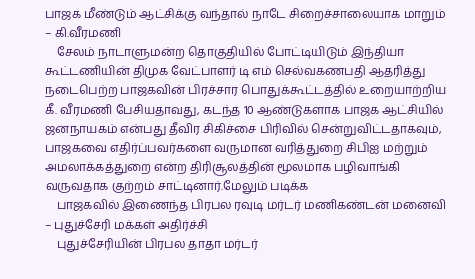பாஜக மீண்டும் ஆட்சிக்கு வந்தால் நாடே சிறைச்சாலையாக மாறும் – கி.வீரமணி
    சேலம் நாடாளுமன்ற தொகுதியில் போட்டியிடும் இந்தியா கூட்டணியின் திமுக வேட்பாளர் டி எம் செல்வகணபதி ஆதரித்து நடைபெற்ற பாஜகவின் பிரச்சார பொதுக்கூட்டத்தில் உறையாற்றிய கீ. வீரமணி பேசியதாவது, கடந்த 10 ஆண்டுகளாக பாஜக ஆட்சியில் ஜனநாயகம் என்பது தீவிர சிகிச்சை பிரிவில் சென்றுவிட்டதாகவும், பாஜகவை எதிர்ப்பவர்களை வருமான வரித்துறை சிபிஐ மற்றும் அமலாக்கத்துறை என்ற திரிசூலத்தின் மூலமாக பழிவாங்கி வருவதாக குற்றம் சாட்டினார்.மேலும் படிக்க
    பாஜகவில் இணைந்த பிரபல ரவுடி மர்டர் மணிகண்டன் மனைவி – புதுச்சேரி மக்கள் அதிர்ச்சி
    புதுச்சேரியின் பிரபல தாதா மர்டர்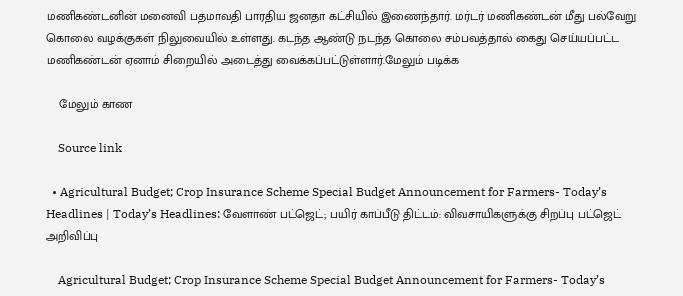மணிகண்டனின் மனைவி பதமாவதி பாரதிய ஜனதா கட்சியில் இணைந்தார். மர்டர் மணிகண்டன் மீது பல்வேறு கொலை வழக்குகள் நிலுவையில் உள்ளது. கடந்த ஆண்டு நடந்த கொலை சம்பவத்தால் கைது செய்யப்பட்ட மணிகண்டன் ஏனாம் சிறையில் அடைத்து வைக்கப்பட்டுள்ளார்.மேலும் படிக்க

    மேலும் காண

    Source link

  • Agricultural Budget; Crop Insurance Scheme Special Budget Announcement for Farmers- Today’s Headlines | Today’s Headlines: வேளாண் பட்ஜெட்; பயிர் காப்பீடு திட்டம்: விவசாயிகளுக்கு சிறப்பு பட்ஜெட் அறிவிப்பு

    Agricultural Budget; Crop Insurance Scheme Special Budget Announcement for Farmers- Today’s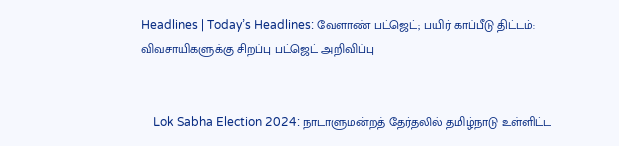Headlines | Today’s Headlines: வேளாண் பட்ஜெட்; பயிர் காப்பீடு திட்டம்: விவசாயிகளுக்கு சிறப்பு பட்ஜெட் அறிவிப்பு


    Lok Sabha Election 2024: நாடாளுமன்றத் தேர்தலில் தமிழ்நாடு உள்ளிட்ட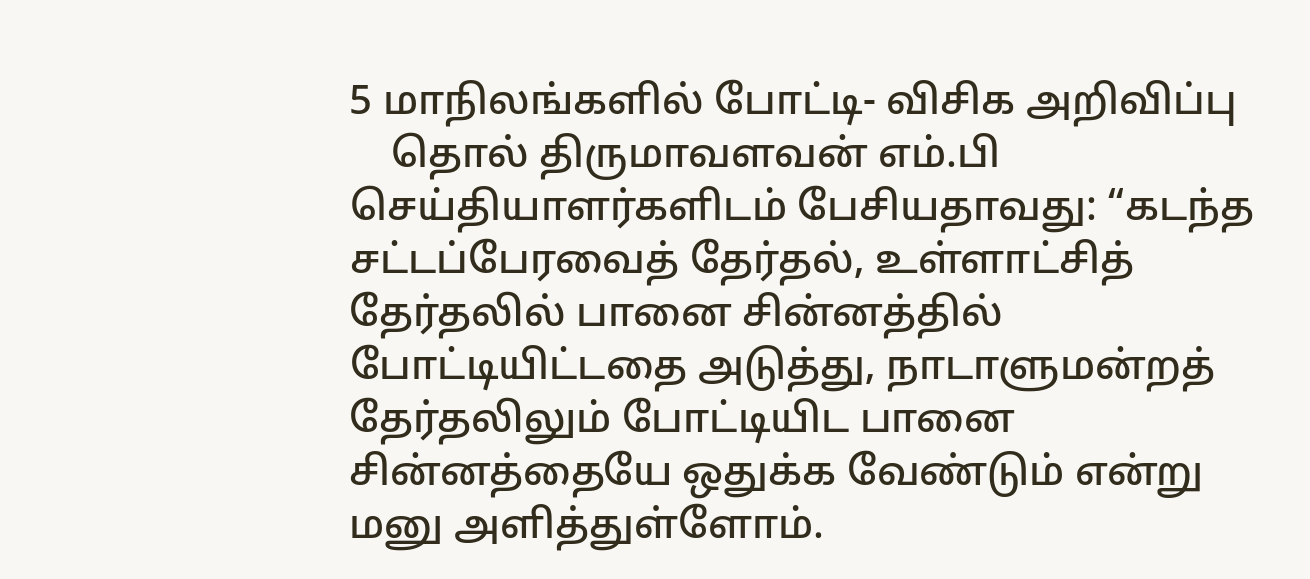5 மாநிலங்களில் போட்டி- விசிக அறிவிப்பு
    தொல் திருமாவளவன் எம்.பி செய்தியாளர்களிடம் பேசியதாவது: “கடந்த சட்டப்பேரவைத் தேர்தல், உள்ளாட்சித் தேர்தலில் பானை சின்னத்தில் போட்டியிட்டதை அடுத்து, நாடாளுமன்றத் தேர்தலிலும் போட்டியிட பானை சின்னத்தையே ஒதுக்க வேண்டும் என்று மனு அளித்துள்ளோம்.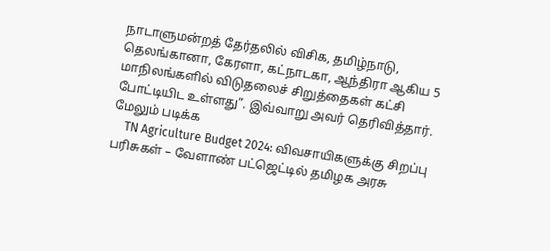நாடாளுமன்றத் தேர்தலில் விசிக, தமிழ்நாடு, தெலங்கானா, கேரளா, கட்நாடகா, ஆந்திரா ஆகிய 5 மாநிலங்களில் விடுதலைச் சிறுத்தைகள் கட்சி போட்டியிட உள்ளது”. இவ்வாறு அவர் தெரிவித்தார். மேலும் படிக்க
    TN Agriculture Budget 2024: விவசாயிகளுக்கு சிறப்பு பரிசுகள் – வேளாண் பட்ஜெட்டில் தமிழக அரசு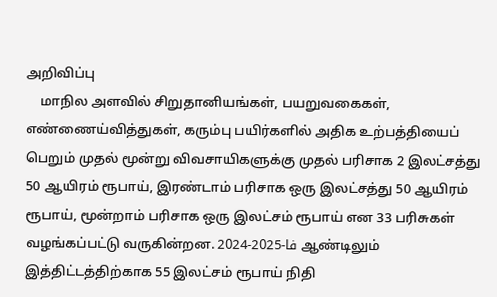அறிவிப்பு
    மாநில அளவில் சிறுதானியங்கள், பயறுவகைகள், எண்ணைய்வித்துகள், கரும்பு பயிர்களில் அதிக உற்பத்தியைப் பெறும் முதல் மூன்று விவசாயிகளுக்கு முதல் பரிசாக 2 இலட்சத்து 50 ஆயிரம் ரூபாய், இரண்டாம் பரிசாக ஒரு இலட்சத்து 50 ஆயிரம் ரூபாய், மூன்றாம் பரிசாக ஒரு இலட்சம் ரூபாய் என 33 பரிசுகள் வழங்கப்பட்டு வருகின்றன. 2024-2025-فا ஆண்டிலும் இத்திட்டத்திற்காக 55 இலட்சம் ரூபாய் நிதி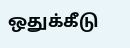ஒதுக்கீடு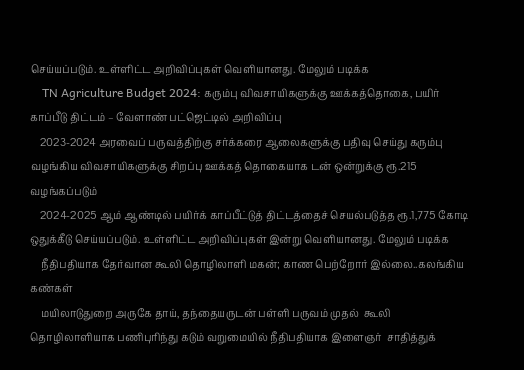செய்யப்படும். உள்ளிட்ட அறிவிப்புகள் வெளியானது. மேலும் படிக்க
    TN Agriculture Budget 2024: கரும்பு விவசாயிகளுக்கு ஊக்கத்தொகை, பயிர் காப்பீடு திட்டம் – வேளாண் பட்ஜெட்டில் அறிவிப்பு
    2023-2024 அரவைப் பருவத்திற்கு சர்க்கரை ஆலைகளுக்கு பதிவு செய்து கரும்பு வழங்கிய விவசாயிகளுக்கு சிறப்பு ஊக்கத் தொகையாக டன் ஒன்றுக்கு ரூ.215 வழங்கப்படும்
    2024-2025 ஆம் ஆண்டில் பயிர்க் காப்பீட்டுத் திட்டத்தைச் செயல்படுத்த ரூ.1,775 கோடி ஒதுக்கீடு செய்யப்படும். உள்ளிட்ட அறிவிப்புகள் இன்று வெளியானது. மேலும் படிக்க
    நீதிபதியாக தேர்வான கூலி தொழிலாளி மகன்; காண பெற்றோர் இல்லை..கலங்கிய கண்கள்
    மயிலாடுதுறை அருகே தாய், தந்தையருடன் பள்ளி பருவம் முதல்  கூலி தொழிலாளியாக பணிபுரிந்து கடும் வறுமையில் நீதிபதியாக இளைஞர்  சாதித்துக்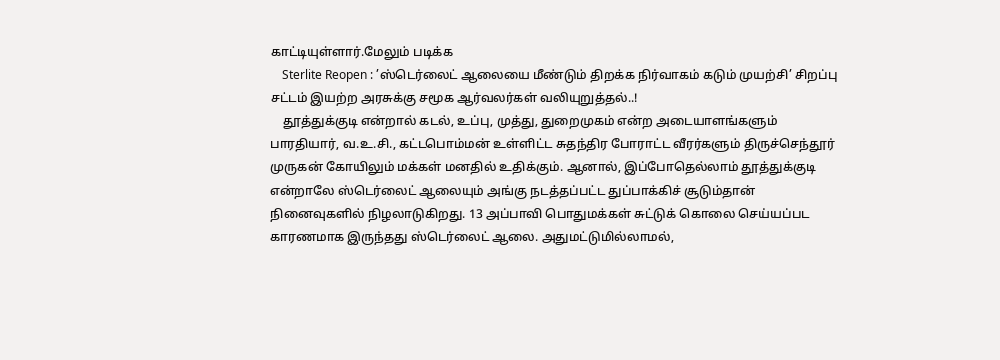காட்டியுள்ளார்.மேலும் படிக்க
    Sterlite Reopen : ’ஸ்டெர்லைட் ஆலையை மீண்டும் திறக்க நிர்வாகம் கடும் முயற்சி’ சிறப்பு சட்டம் இயற்ற அரசுக்கு சமூக ஆர்வலர்கள் வலியுறுத்தல்..!
    தூத்துக்குடி என்றால் கடல், உப்பு, முத்து, துறைமுகம் என்ற அடையாளங்களும் பாரதியார், வ.உ.சி., கட்டபொம்மன் உள்ளிட்ட சுதந்திர போராட்ட வீரர்களும் திருச்செந்தூர் முருகன் கோயிலும் மக்கள் மனதில் உதிக்கும். ஆனால், இப்போதெல்லாம் தூத்துக்குடி என்றாலே ஸ்டெர்லைட் ஆலையும் அங்கு நடத்தப்பட்ட துப்பாக்கிச் சூடும்தான் நினைவுகளில் நிழலாடுகிறது. 13 அப்பாவி பொதுமக்கள் சுட்டுக் கொலை செய்யப்பட காரணமாக இருந்தது ஸ்டெர்லைட் ஆலை. அதுமட்டுமில்லாமல்,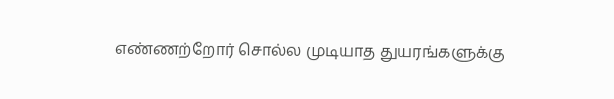எண்ணற்றோர் சொல்ல முடியாத துயரங்களுக்கு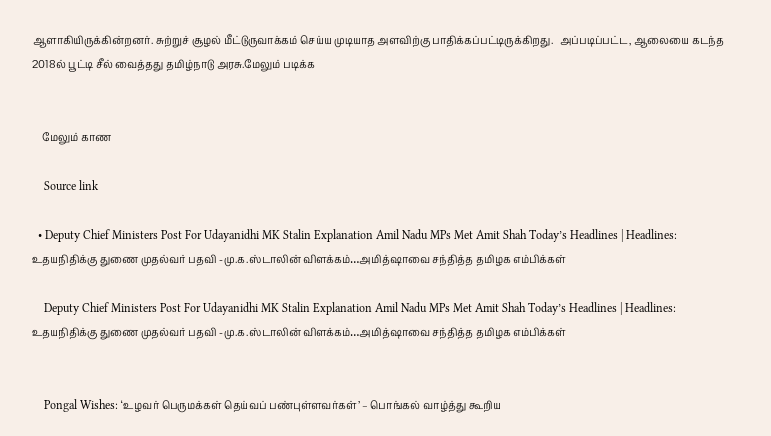ஆளாகியிருக்கின்றனர். சுற்றுச் சூழல் மீட்டுருவாக்கம் செய்ய முடியாத அளவிற்கு பாதிக்கப்பட்டிருக்கிறது.  அப்படிப்பட்ட, ஆலையை கடந்த 2018ல் பூட்டி சீல் வைத்தது தமிழ்நாடு அரசு.மேலும் படிக்க


    மேலும் காண

    Source link

  • Deputy Chief Ministers Post For Udayanidhi MK Stalin Explanation Amil Nadu MPs Met Amit Shah Today’s Headlines | Headlines: உதயநிதிக்கு துணை முதல்வர் பதவி -மு.க.ஸ்டாலின் விளக்கம்…அமித்ஷாவை சந்தித்த தமிழக எம்பிக்கள்

    Deputy Chief Ministers Post For Udayanidhi MK Stalin Explanation Amil Nadu MPs Met Amit Shah Today’s Headlines | Headlines: உதயநிதிக்கு துணை முதல்வர் பதவி -மு.க.ஸ்டாலின் விளக்கம்…அமித்ஷாவை சந்தித்த தமிழக எம்பிக்கள்


    Pongal Wishes: ‘உழவர் பெருமக்கள் தெய்வப் பண்புள்ளவர்கள்’ – பொங்கல் வாழ்த்து கூறிய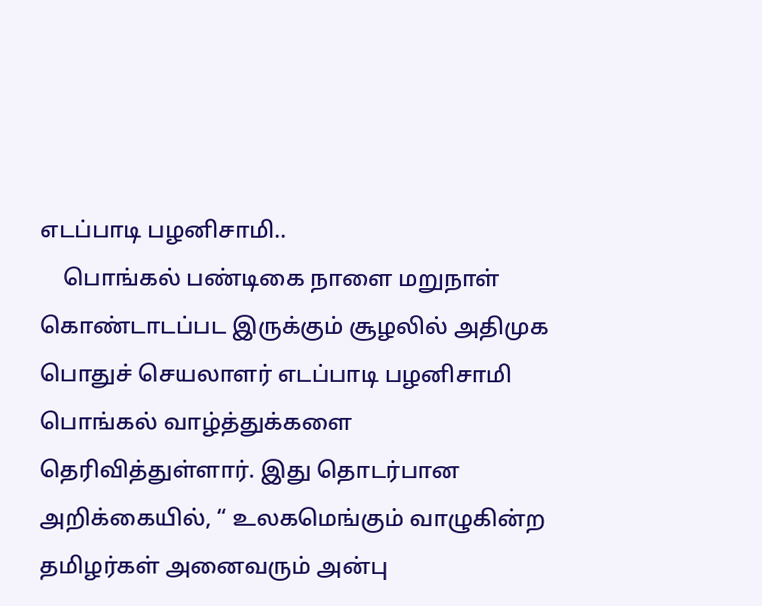எடப்பாடி பழனிசாமி..
    பொங்கல் பண்டிகை நாளை மறுநாள் கொண்டாடப்பட இருக்கும் சூழலில் அதிமுக பொதுச் செயலாளர் எடப்பாடி பழனிசாமி பொங்கல் வாழ்த்துக்களை தெரிவித்துள்ளார். இது தொடர்பான அறிக்கையில், “ உலகமெங்கும் வாழுகின்ற தமிழர்கள் அனைவரும் அன்பு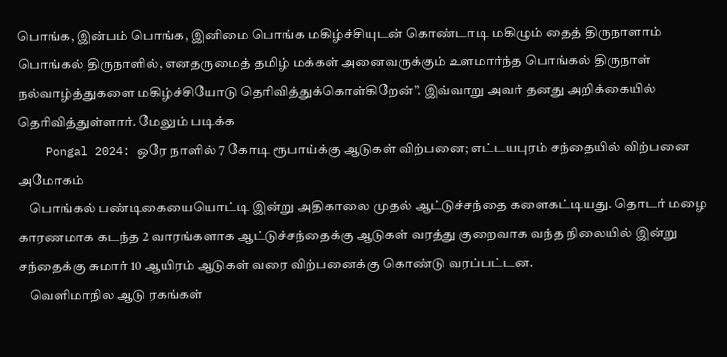பொங்க, இன்பம் பொங்க, இனிமை பொங்க மகிழ்ச்சியுடன் கொண்டாடி மகிழும் தைத் திருநாளாம் பொங்கல் திருநாளில், எனதருமைத் தமிழ் மக்கள் அனைவருக்கும் உளமார்ந்த பொங்கல் திருநாள் நல்வாழ்த்துகளை மகிழ்ச்சியோடு தெரிவித்துக்கொள்கிறேன்”. இவ்வாறு அவர் தனது அறிக்கையில் தெரிவித்துள்ளார். மேலும் படிக்க
    Pongal 2024: ஒரே நாளில் 7 கோடி ரூபாய்க்கு ஆடுகள் விற்பனை; எட்டயபுரம் சந்தையில் விற்பனை அமோகம்
    பொங்கல் பண்டிகையையொட்டி இன்று அதிகாலை முதல் ஆட்டுச்சந்தை களைகட்டியது. தொடர் மழை காரணமாக கடந்த 2 வாரங்களாக ஆட்டுச்சந்தைக்கு ஆடுகள் வரத்து குறைவாக வந்த நிலையில் இன்று சந்தைக்கு சுமார் 10 ஆயிரம் ஆடுகள் வரை விற்பனைக்கு கொண்டு வரப்பட்டன.
    வெளிமாநில ஆடு ரகங்கள்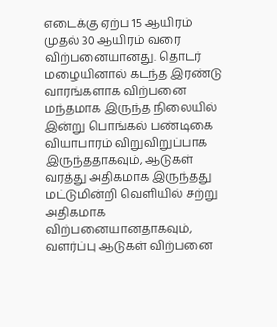எடைக்கு ஏற்ப 15 ஆயிரம் முதல் 30 ஆயிரம் வரை விற்பனையானது. தொடர் மழையினால் கடந்த இரண்டு வாரங்களாக விற்பனை மந்தமாக இருந்த நிலையில் இன்று பொங்கல் பண்டிகை வியாபாரம் விறுவிறுப்பாக இருந்ததாகவும், ஆடுகள் வரத்து அதிகமாக இருந்தது மட்டுமின்றி வெளியில் சற்று அதிகமாக விற்பனையானதாகவும், வளர்ப்பு ஆடுகள் விற்பனை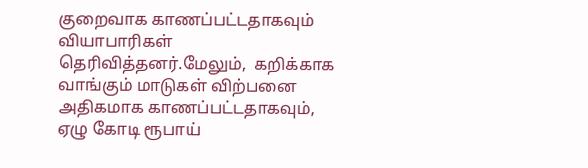குறைவாக காணப்பட்டதாகவும் வியாபாரிகள் தெரிவித்தனர்.மேலும்,  கறிக்காக வாங்கும் மாடுகள் விற்பனை அதிகமாக காணப்பட்டதாகவும், ஏழு கோடி ரூபாய்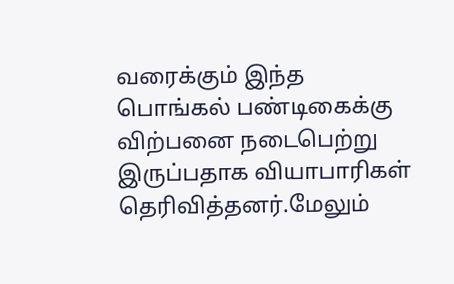வரைக்கும் இந்த பொங்கல் பண்டிகைக்கு விற்பனை நடைபெற்று இருப்பதாக வியாபாரிகள் தெரிவித்தனர்.மேலும்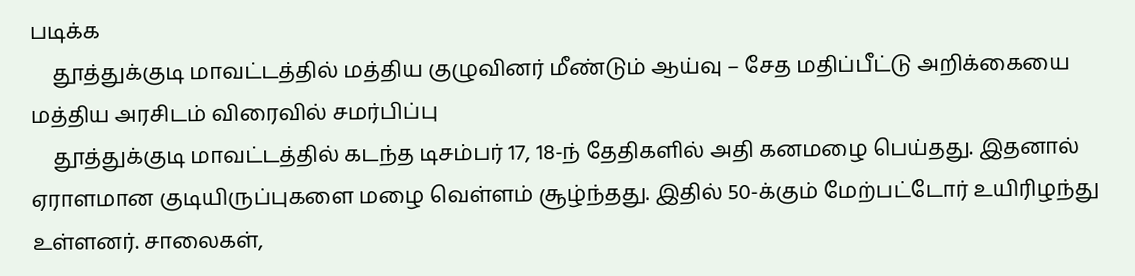படிக்க
    தூத்துக்குடி மாவட்டத்தில் மத்திய குழுவினர் மீண்டும் ஆய்வு – சேத மதிப்பீட்டு அறிக்கையை மத்திய அரசிடம் விரைவில் சமர்பிப்பு
    தூத்துக்குடி மாவட்டத்தில் கடந்த டிசம்பர் 17, 18-ந் தேதிகளில் அதி கனமழை பெய்தது. இதனால் ஏராளமான குடியிருப்புகளை மழை வெள்ளம் சூழ்ந்தது. இதில் 50-க்கும் மேற்பட்டோர் உயிரிழந்து உள்ளனர். சாலைகள்,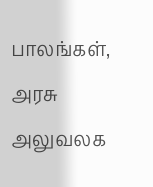பாலங்கள், அரசு அலுவலக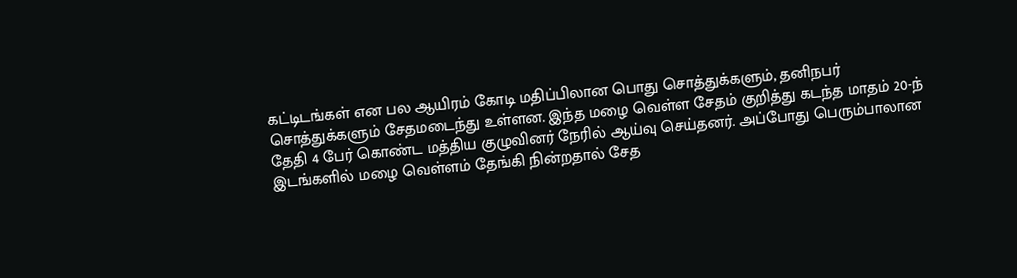கட்டிடங்கள் என பல ஆயிரம் கோடி மதிப்பிலான பொது சொத்துக்களும், தனிநபர் சொத்துக்களும் சேதமடைந்து உள்ளன. இந்த மழை வெள்ள சேதம் குறித்து கடந்த மாதம் 20-ந் தேதி 4 பேர் கொண்ட மத்திய குழுவினர் நேரில் ஆய்வு செய்தனர். அப்போது பெரும்பாலான இடங்களில் மழை வெள்ளம் தேங்கி நின்றதால் சேத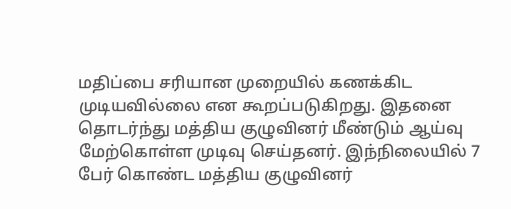மதிப்பை சரியான முறையில் கணக்கிட முடியவில்லை என கூறப்படுகிறது. இதனை தொடர்ந்து மத்திய குழுவினர் மீண்டும் ஆய்வு மேற்கொள்ள முடிவு செய்தனர். இந்நிலையில் 7 பேர் கொண்ட மத்திய குழுவினர்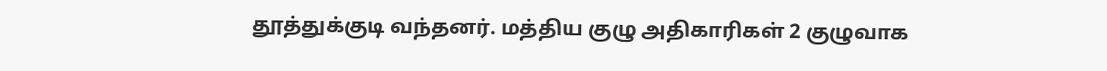தூத்துக்குடி வந்தனர். மத்திய குழு அதிகாரிகள் 2 குழுவாக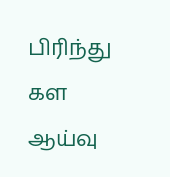பிரிந்து கள ஆய்வு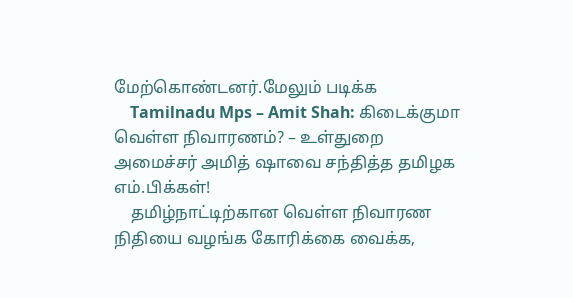மேற்கொண்டனர்.மேலும் படிக்க
    Tamilnadu Mps – Amit Shah: கிடைக்குமா வெள்ள நிவாரணம்? – உள்துறை அமைச்சர் அமித் ஷாவை சந்தித்த தமிழக எம்.பிக்கள்!
    தமிழ்நாட்டிற்கான வெள்ள நிவாரண நிதியை வழங்க கோரிக்கை வைக்க,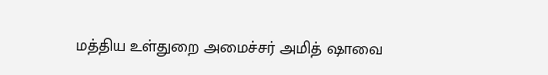மத்திய உள்துறை அமைச்சர் அமித் ஷாவை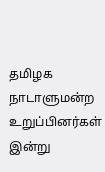தமிழக நாடாளுமன்ற உறுப்பினர்கள் இன்று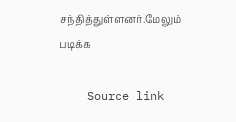சந்தித்துள்ளனர்.மேலும் படிக்க

    Source link